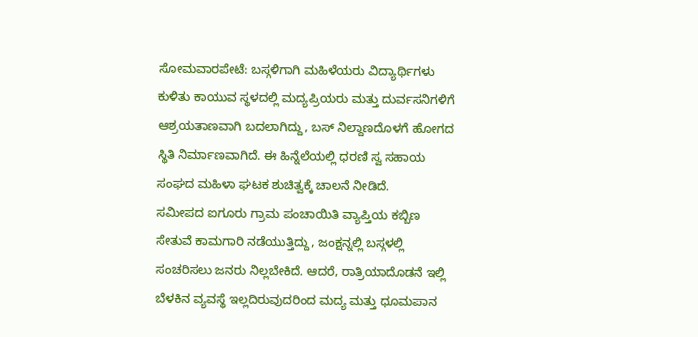ಸೋಮವಾರಪೇಟೆ: ಬಸ್ಗಳಿಗಾಗಿ ಮಹಿಳೆಯರು ವಿದ್ಯಾರ್ಥಿಗಳು ಕುಳಿತು ಕಾಯುವ ಸ್ಥಳದಲ್ಲಿ ಮದ್ಯಪ್ರಿಯರು ಮತ್ತು ದುರ್ವಸನಿಗಳಿಗೆ ಆಶ್ರಯತಾಣವಾಗಿ ಬದಲಾಗಿದ್ದು, ಬಸ್ ನಿಲ್ದಾಣದೊಳಗೆ ಹೋಗದ ಸ್ಥಿತಿ ನಿರ್ಮಾಣವಾಗಿದೆ. ಈ ಹಿನ್ನೆಲೆಯಲ್ಲಿ ಧರಣಿ ಸ್ವ ಸಹಾಯ ಸಂಘದ ಮಹಿಳಾ ಘಟಕ ಶುಚಿತ್ವಕ್ಕೆ ಚಾಲನೆ ನೀಡಿದೆ.
ಸಮೀಪದ ಐಗೂರು ಗ್ರಾಮ ಪಂಚಾಯಿತಿ ವ್ಯಾಪ್ತಿಯ ಕಬ್ಬಿಣ ಸೇತುವೆ ಕಾಮಗಾರಿ ನಡೆಯುತ್ತಿದ್ದು, ಜಂಕ್ಷನ್ನಲ್ಲಿ ಬಸ್ಗಳಲ್ಲಿ ಸಂಚರಿಸಲು ಜನರು ನಿಲ್ಲಬೇಕಿದೆ. ಆದರೆ, ರಾತ್ರಿಯಾದೊಡನೆ ಇಲ್ಲಿ ಬೆಳಕಿನ ವ್ಯವಸ್ಥೆ ಇಲ್ಲದಿರುವುದರಿಂದ ಮದ್ಯ ಮತ್ತು ಧೂಮಪಾನ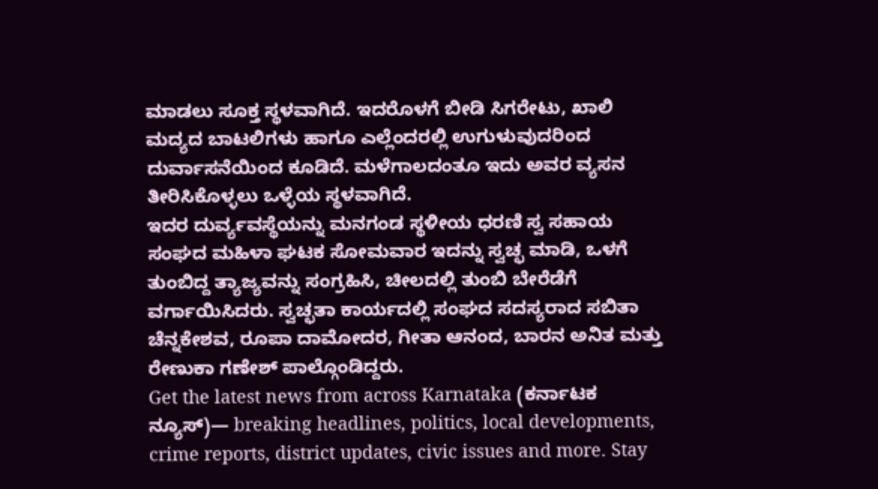ಮಾಡಲು ಸೂಕ್ತ ಸ್ಥಳವಾಗಿದೆ. ಇದರೊಳಗೆ ಬೀಡಿ ಸಿಗರೇಟು, ಖಾಲಿ ಮದ್ಯದ ಬಾಟಲಿಗಳು ಹಾಗೂ ಎಲ್ಲೆಂದರಲ್ಲಿ ಉಗುಳುವುದರಿಂದ ದುರ್ವಾಸನೆಯಿಂದ ಕೂಡಿದೆ. ಮಳೆಗಾಲದಂತೂ ಇದು ಅವರ ವ್ಯಸನ ತೀರಿಸಿಕೊಳ್ಳಲು ಒಳ್ಳೆಯ ಸ್ಥಳವಾಗಿದೆ.
ಇದರ ದುರ್ವ್ಯವಸ್ಥೆಯನ್ನು ಮನಗಂಡ ಸ್ಥಳೀಯ ಧರಣಿ ಸ್ವ ಸಹಾಯ ಸಂಘದ ಮಹಿಳಾ ಘಟಕ ಸೋಮವಾರ ಇದನ್ನು ಸ್ವಚ್ಛ ಮಾಡಿ, ಒಳಗೆ ತುಂಬಿದ್ದ ತ್ಯಾಜ್ಯವನ್ನು ಸಂಗ್ರಹಿಸಿ, ಚೀಲದಲ್ಲಿ ತುಂಬಿ ಬೇರೆಡೆಗೆ ವರ್ಗಾಯಿಸಿದರು. ಸ್ವಚ್ಛತಾ ಕಾರ್ಯದಲ್ಲಿ ಸಂಘದ ಸದಸ್ಯರಾದ ಸಬಿತಾ ಚೆನ್ನಕೇಶವ, ರೂಪಾ ದಾಮೋದರ, ಗೀತಾ ಆನಂದ, ಬಾರನ ಅನಿತ ಮತ್ತು ರೇಣುಕಾ ಗಣೇಶ್ ಪಾಲ್ಗೊಂಡಿದ್ದರು.
Get the latest news from across Karnataka (ಕರ್ನಾಟಕ ನ್ಯೂಸ್)— breaking headlines, politics, local developments, crime reports, district updates, civic issues and more. Stay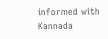informed with Kannada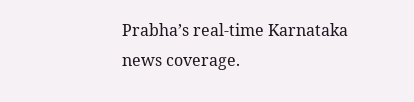Prabha’s real‑time Karnataka news coverage.